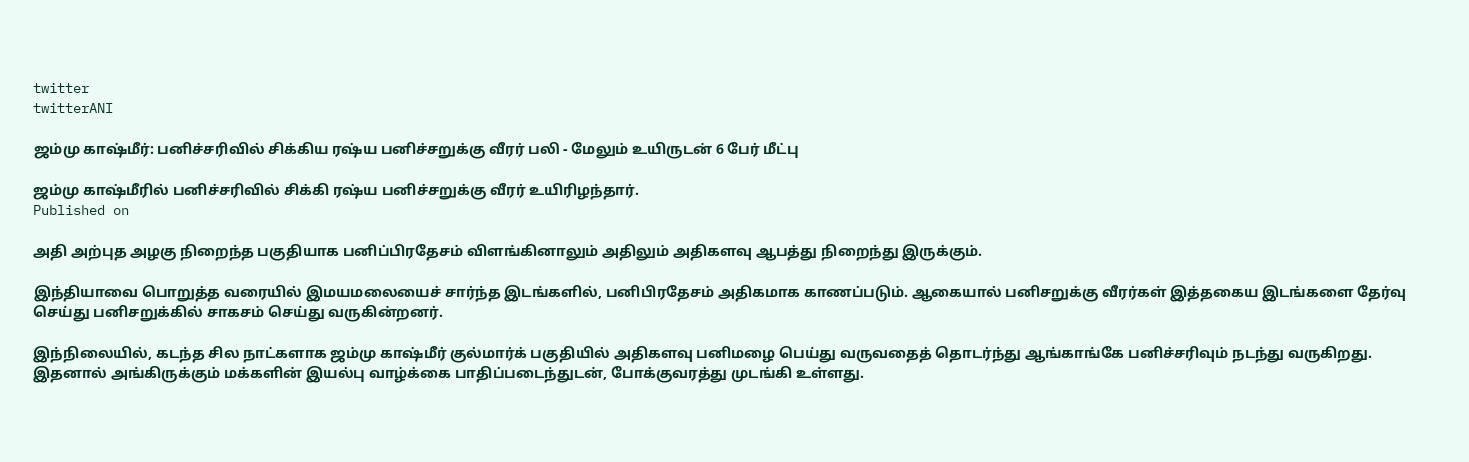twitter
twitterANI

ஜம்மு காஷ்மீர்: பனிச்சரிவில் சிக்கிய ரஷ்ய பனிச்சறுக்கு வீரர் பலி - மேலும் உயிருடன் 6 பேர் மீட்பு

ஜம்மு காஷ்மீரில் பனிச்சரிவில் சிக்கி ரஷ்ய பனிச்சறுக்கு வீரர் உயிரிழந்தார்.
Published on

அதி அற்புத அழகு நிறைந்த பகுதியாக பனிப்பிரதேசம் விளங்கினாலும் அதிலும் அதிகளவு ஆபத்து நிறைந்து இருக்கும்.

இந்தியாவை பொறுத்த வரையில் இமயமலையைச் சார்ந்த இடங்களில், பனிபிரதேசம் அதிகமாக காணப்படும். ஆகையால் பனிசறுக்கு வீரர்கள் இத்தகைய இடங்களை தேர்வு செய்து பனிசறுக்கில் சாகசம் செய்து வருகின்றனர்.

இந்நிலையில், கடந்த சில நாட்களாக ஜம்மு காஷ்மீர் குல்மார்க் பகுதியில் அதிகளவு பனிமழை பெய்து வருவதைத் தொடர்ந்து ஆங்காங்கே பனிச்சரிவும் நடந்து வருகிறது. இதனால் அங்கிருக்கும் மக்களின் இயல்பு வாழ்க்கை பாதிப்படைந்துடன், போக்குவரத்து முடங்கி உள்ளது.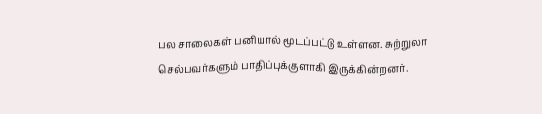பல சாலைகள் பனியால் மூடப்பட்டு உள்ளன. சுற்றுலா செல்பவர்களும் பாதிப்புக்குளாகி இருக்கின்றனர்.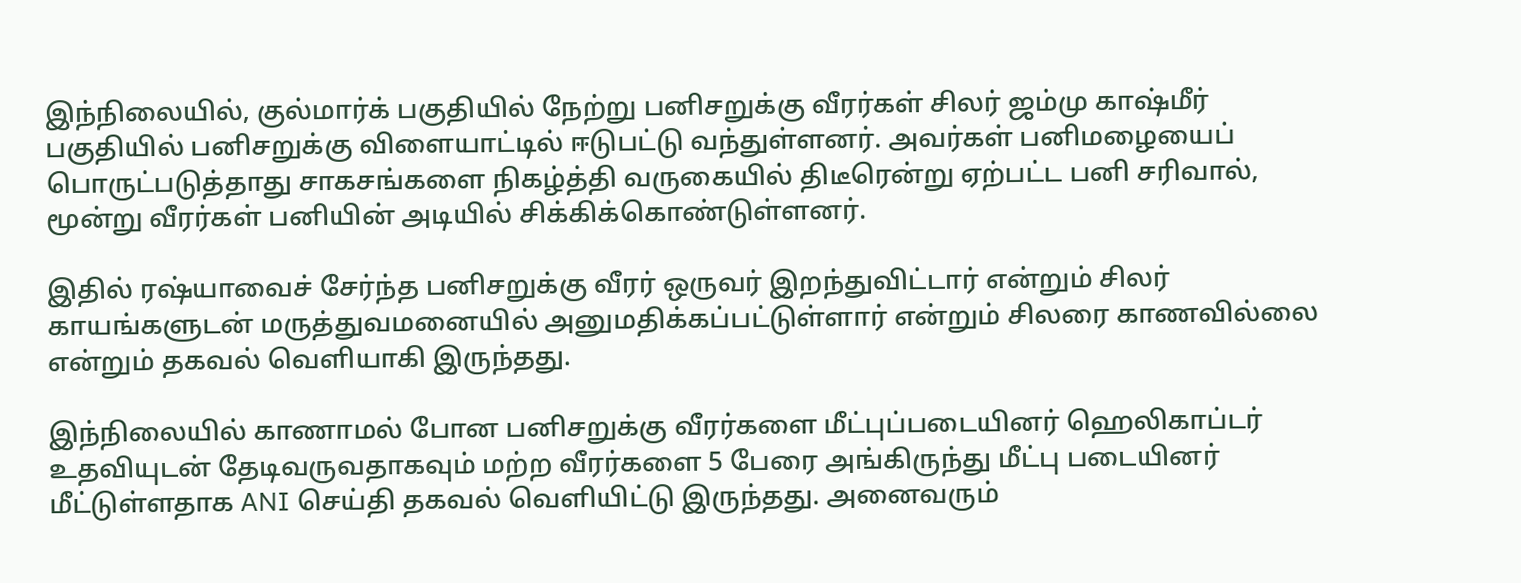இந்நிலையில், குல்மார்க் பகுதியில் நேற்று பனிசறுக்கு வீரர்கள் சிலர் ஜம்மு காஷ்மீர் பகுதியில் பனிசறுக்கு விளையாட்டில் ஈடுபட்டு வந்துள்ளனர். அவர்கள் பனிமழையைப் பொருட்படுத்தாது சாகசங்களை நிகழ்த்தி வருகையில் திடீரென்று ஏற்பட்ட பனி சரிவால், மூன்று வீரர்கள் பனியின் அடியில் சிக்கிக்கொண்டுள்ளனர்.

இதில் ரஷ்யாவைச் சேர்ந்த பனிசறுக்கு வீரர் ஒருவர் இறந்துவிட்டார் என்றும் சிலர் காயங்களுடன் மருத்துவமனையில் அனுமதிக்கப்பட்டுள்ளார் என்றும் சிலரை காணவில்லை என்றும் தகவல் வெளியாகி இருந்தது.

இந்நிலையில் காணாமல் போன பனிசறுக்கு வீரர்களை மீட்புப்படையினர் ஹெலிகாப்டர் உதவியுடன் தேடிவருவதாகவும் மற்ற வீரர்களை 5 பேரை அங்கிருந்து மீட்பு படையினர் மீட்டுள்ளதாக ANI செய்தி தகவல் வெளியிட்டு இருந்தது. அனைவரும்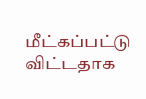மீட்கப்பட்டு விட்டதாக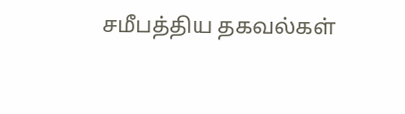சமீபத்திய தகவல்கள்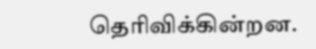தெரிவிக்கின்றன.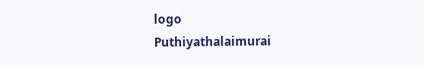logo
Puthiyathalaimurai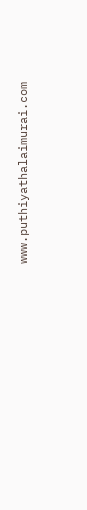www.puthiyathalaimurai.com